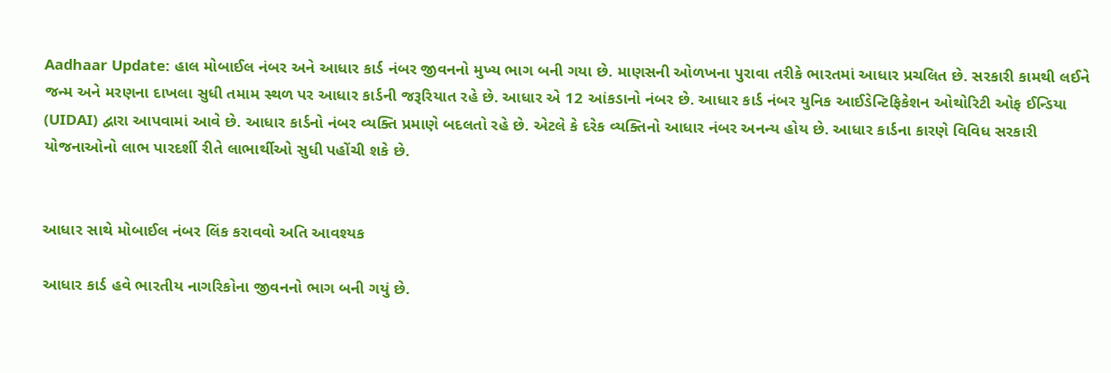Aadhaar Update: હાલ મોબાઈલ નંબર અને આધાર કાર્ડ નંબર જીવનનો મુખ્ય ભાગ બની ગયા છે. માણસની ઓળખના પુરાવા તરીકે ભારતમાં આધાર પ્રચલિત છે. સરકારી કામથી લઈને જન્મ અને મરણના દાખલા સુધી તમામ સ્થળ પર આધાર કાર્ડની જરૂરિયાત રહે છે. આધાર એ 12 આંકડાનો નંબર છે. આધાર કાર્ડ નંબર યુનિક આઈડેન્ટિફિકેશન ઓથોરિટી ઓફ ઈન્ડિયા (UIDAI) દ્વારા આપવામાં આવે છે. આધાર કાર્ડનો નંબર વ્યક્તિ પ્રમાણે બદલતો રહે છે. એટલે કે દરેક વ્યક્તિનો આધાર નંબર અનન્ય હોય છે. આધાર કાર્ડના કારણે વિવિધ સરકારી યોજનાઓનો લાભ પારદર્શી રીતે લાભાર્થીઓ સુધી પહોંચી શકે છે.


આધાર સાથે મોબાઈલ નંબર લિંક કરાવવો અતિ આવશ્યક

આધાર કાર્ડ હવે ભારતીય નાગરિકોના જીવનનો ભાગ બની ગયું છે.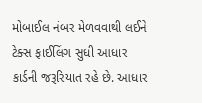મોબાઈલ નંબર મેળવવાથી લઈને ટેક્સ ફાઈલિંગ સુધી આધાર કાર્ડની જરૂરિયાત રહે છે. આધાર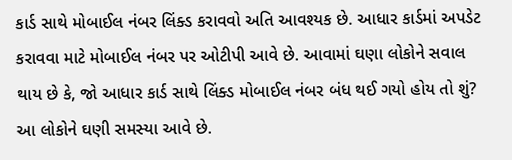કાર્ડ સાથે મોબાઈલ નંબર લિંક્ડ કરાવવો અતિ આવશ્યક છે. આધાર કાર્ડમાં અપડેટ કરાવવા માટે મોબાઈલ નંબર પર ઓટીપી આવે છે. આવામાં ઘણા લોકોને સવાલ થાય છે કે, જો આધાર કાર્ડ સાથે લિંક્ડ મોબાઈલ નંબર બંધ થઈ ગયો હોય તો શું? આ લોકોને ઘણી સમસ્યા આવે છે.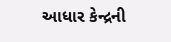આધાર કેન્દ્રની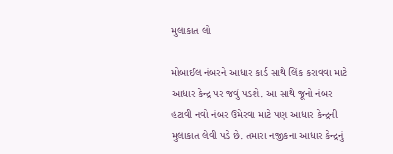મુલાકાત લો

મોબાઈલ નંબરને આધાર કાર્ડ સાથે લિંક કરાવવા માટે આધાર કેન્દ્ર પર જવું પડશે. આ સાથે જૂનો નંબર હટાવી નવો નંબર ઉમેરવા માટે પણ આધાર કેન્દ્રની મુલાકાત લેવી પડે છે. તમારા નજીકના આધાર કેન્દ્રનું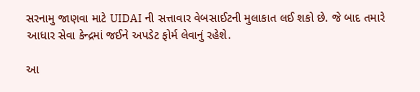સરનામુ જાણવા માટે UIDAI ની સત્તાવાર વેબસાઈટની મુલાકાત લઈ શકો છે. જે બાદ તમારે આધાર સેવા કેન્દ્રમાં જઈને અપડેટ ફોર્મ લેવાનું રહેશે.

આ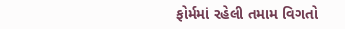ફોર્મમાં રહેલી તમામ વિગતો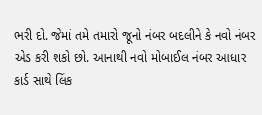ભરી દો. જેમાં તમે તમારો જૂનો નંબર બદલીને કે નવો નંબર એડ કરી શકો છો. આનાથી નવો મોબાઈલ નંબર આધાર કાર્ડ સાથે લિંક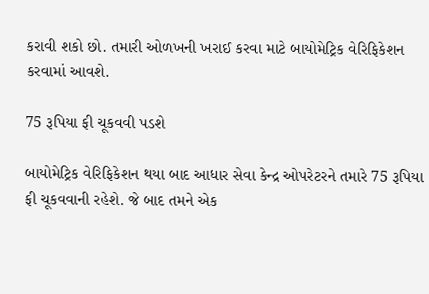કરાવી શકો છો. તમારી ઓળખની ખરાઈ કરવા માટે બાયોમેટ્રિક વેરિફિકેશન કરવામાં આવશે.

75 રૂપિયા ફી ચૂકવવી પડશે

બાયોમેટ્રિક વેરિફિકેશન થયા બાદ આધાર સેવા કેન્દ્ર ઓપરેટરને તમારે 75 રૂપિયા ફી ચૂકવવાની રહેશે. જે બાદ તમને એક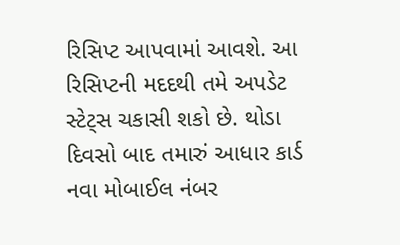રિસિપ્ટ આપવામાં આવશે. આ રિસિપ્ટની મદદથી તમે અપડેટ સ્ટેટ્સ ચકાસી શકો છે. થોડા દિવસો બાદ તમારું આધાર કાર્ડ નવા મોબાઈલ નંબર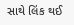સાથે લિંક થઈ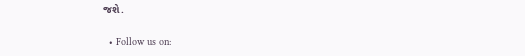જશે.

  • Follow us on: